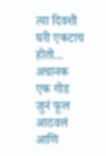त्या दिवशी घरी एकटाच होतो... अचानक एक गोड जुनं फूल आठवलं आणि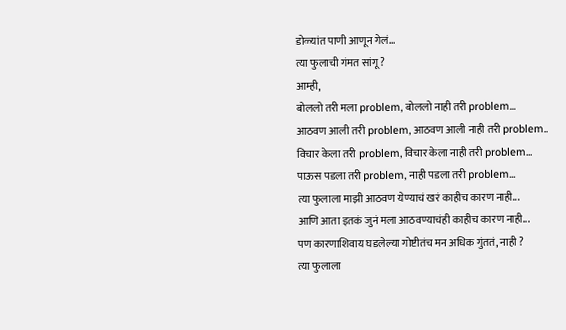डोळ्यांत पाणी आणून गेलं...
त्या फुलाची गंमत सांगू ?
आम्ही,
बोललो तरी मला problem, बोललो नाही तरी problem...
आठवण आली तरी problem, आठवण आली नाही तरी problem..
विचार केला तरी problem, विचार केला नाही तरी problem...
पाऊस पडला तरी problem, नाही पडला तरी problem...
त्या फुलाला माझी आठवण येण्याचं खरं काहीच कारण नाही...
आणि आता इतकं जुनं मला आठवण्याचंही काहीच कारण नाही...
पण कारणाशिवाय घडलेल्या गोष्टीतंच मन अधिक गुंततं, नाही ?
त्या फुलाला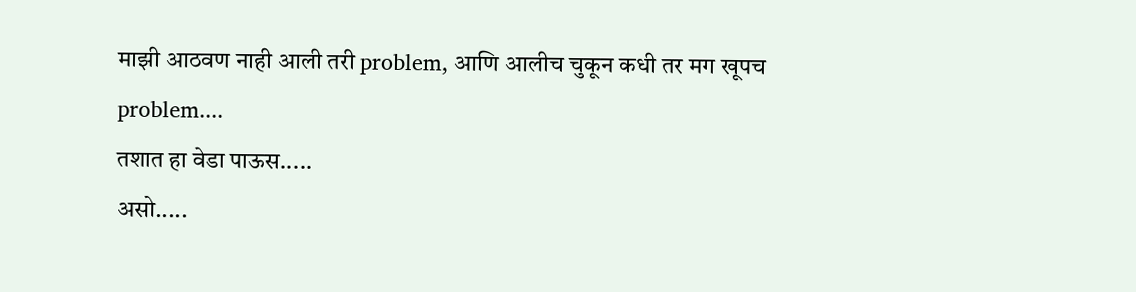माझी आठवण नाही आली तरी problem, आणि आलीच चुकून कधी तर मग खूपच problem....
तशात हा वेडा पाऊस.....
असो.....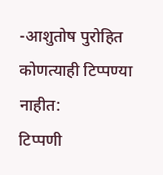-आशुतोष पुरोहित
कोणत्याही टिप्पण्या नाहीत:
टिप्पणी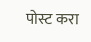पोस्ट करा